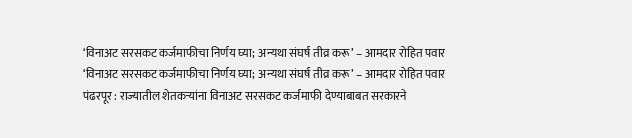‘विनाअट सरसकट कर्जमाफीचा निर्णय घ्या; अन्यथा संघर्ष तीव्र करू’ – आमदार रोहित पवार
‘विनाअट सरसकट कर्जमाफीचा निर्णय घ्या; अन्यथा संघर्ष तीव्र करू’ – आमदार रोहित पवार
पंढरपूर : राज्यातील शेतकऱ्यांना विनाअट सरसकट कर्जमाफी देण्याबाबत सरकारने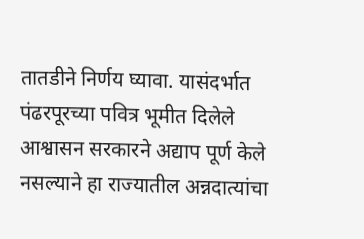तातडीने निर्णय घ्यावा. यासंदर्भात पंढरपूरच्या पवित्र भूमीत दिलेले आश्वासन सरकारने अद्याप पूर्ण केले नसल्याने हा राज्यातील अन्नदात्यांचा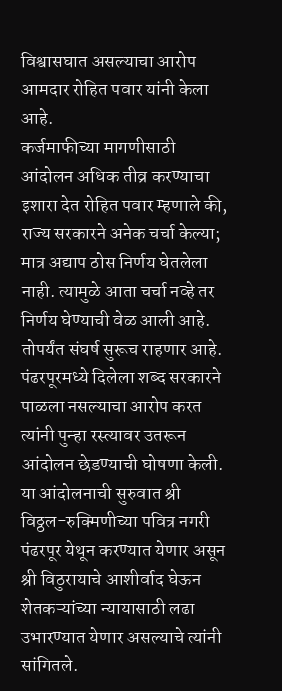विश्वासघात असल्याचा आरोप आमदार रोहित पवार यांनी केला आहे.
कर्जमाफीच्या मागणीसाठी आंदोलन अधिक तीव्र करण्याचा इशारा देत रोहित पवार म्हणाले की, राज्य सरकारने अनेक चर्चा केल्या; मात्र अद्याप ठोस निर्णय घेतलेला नाही. त्यामुळे आता चर्चा नव्हे तर निर्णय घेण्याची वेळ आली आहे. तोपर्यंत संघर्ष सुरूच राहणार आहे.
पंढरपूरमध्ये दिलेला शब्द सरकारने पाळला नसल्याचा आरोप करत त्यांनी पुन्हा रस्त्यावर उतरून आंदोलन छेडण्याची घोषणा केली. या आंदोलनाची सुरुवात श्री विठ्ठल-रुक्मिणीच्या पवित्र नगरी पंढरपूर येथून करण्यात येणार असून श्री विठुरायाचे आशीर्वाद घेऊन शेतकऱ्यांच्या न्यायासाठी लढा उभारण्यात येणार असल्याचे त्यांनी सांगितले.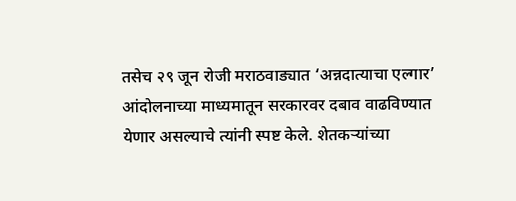तसेच २९ जून रोजी मराठवाड्यात ‘अन्नदात्याचा एल्गार’ आंदोलनाच्या माध्यमातून सरकारवर दबाव वाढविण्यात येणार असल्याचे त्यांनी स्पष्ट केले. शेतकऱ्यांच्या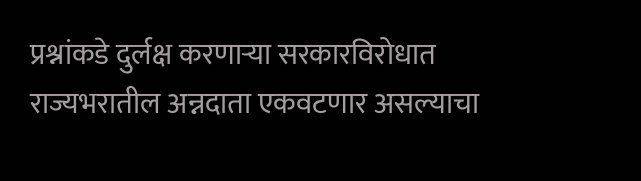प्रश्नांकडे दुर्लक्ष करणाऱ्या सरकारविरोधात राज्यभरातील अन्नदाता एकवटणार असल्याचा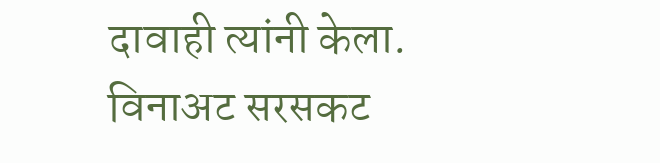दावाही त्यांनी केला.
विनाअट सरसकट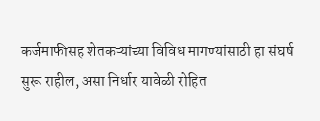कर्जमाफीसह शेतकऱ्यांच्या विविध मागण्यांसाठी हा संघर्ष सुरू राहील, असा निर्धार यावेळी रोहित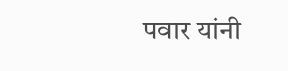पवार यांनी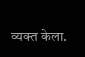व्यक्त केला.